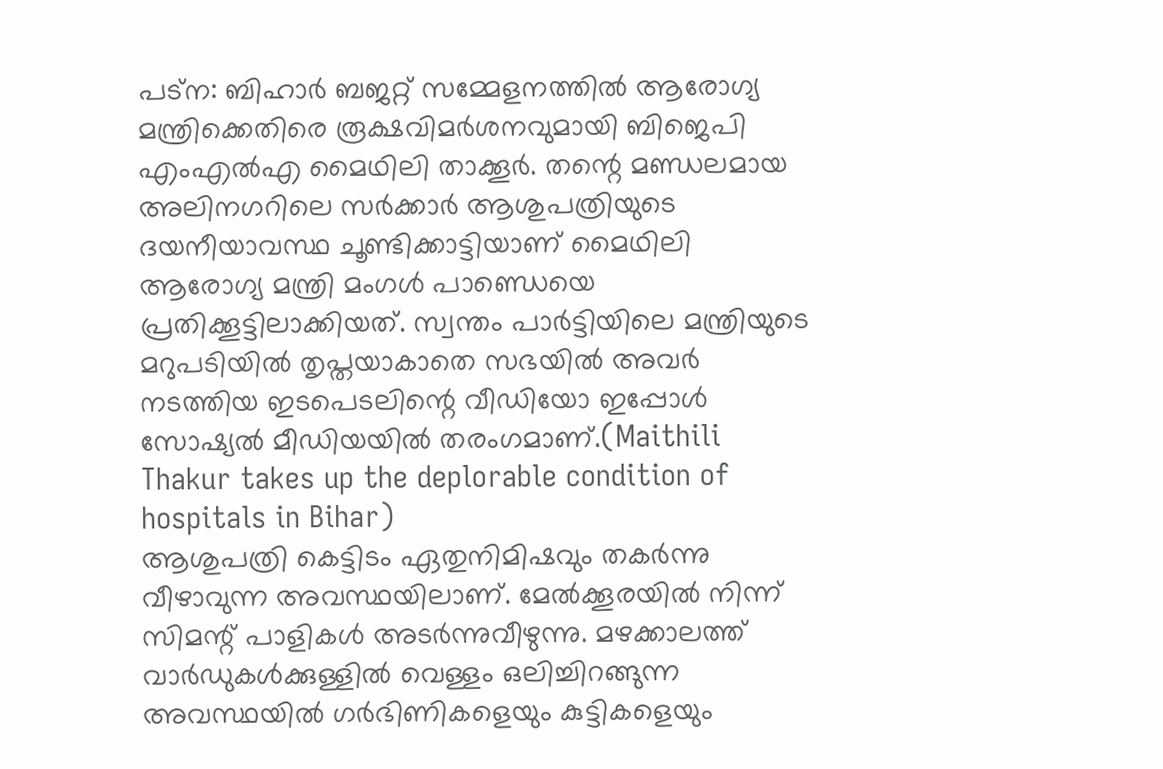പട്ന: ബിഹാർ ബജറ്റ് സമ്മേളനത്തിൽ ആരോഗ്യ മന്ത്രിക്കെതിരെ രൂക്ഷവിമർശനവുമായി ബിജെപി എംഎൽഎ മൈഥിലി താക്കൂർ. തന്റെ മണ്ഡലമായ അലിനഗറിലെ സർക്കാർ ആശുപത്രിയുടെ ദയനീയാവസ്ഥ ചൂണ്ടിക്കാട്ടിയാണ് മൈഥിലി ആരോഗ്യ മന്ത്രി മംഗൾ പാണ്ഡെയെ പ്രതിക്കൂട്ടിലാക്കിയത്. സ്വന്തം പാർട്ടിയിലെ മന്ത്രിയുടെ മറുപടിയിൽ തൃപ്തയാകാതെ സഭയിൽ അവർ നടത്തിയ ഇടപെടലിന്റെ വീഡിയോ ഇപ്പോൾ സോഷ്യൽ മീഡിയയിൽ തരംഗമാണ്.(Maithili Thakur takes up the deplorable condition of hospitals in Bihar)
ആശുപത്രി കെട്ടിടം ഏതുനിമിഷവും തകർന്നു വീഴാവുന്ന അവസ്ഥയിലാണ്. മേൽക്കൂരയിൽ നിന്ന് സിമന്റ് പാളികൾ അടർന്നുവീഴുന്നു. മഴക്കാലത്ത് വാർഡുകൾക്കുള്ളിൽ വെള്ളം ഒലിച്ചിറങ്ങുന്ന അവസ്ഥയിൽ ഗർഭിണികളെയും കുട്ടികളെയും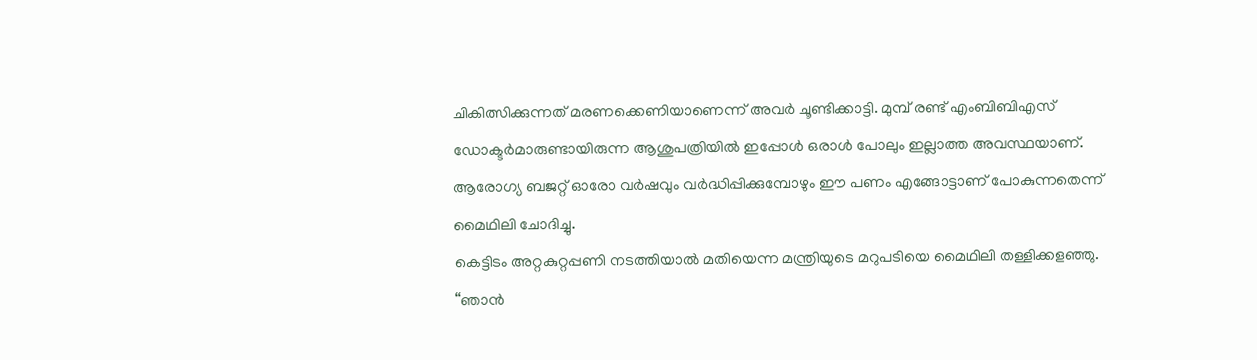ചികിത്സിക്കുന്നത് മരണക്കെണിയാണെന്ന് അവർ ചൂണ്ടിക്കാട്ടി. മുമ്പ് രണ്ട് എംബിബിഎസ് ഡോക്ടർമാരുണ്ടായിരുന്ന ആശുപത്രിയിൽ ഇപ്പോൾ ഒരാൾ പോലും ഇല്ലാത്ത അവസ്ഥയാണ്. ആരോഗ്യ ബജറ്റ് ഓരോ വർഷവും വർദ്ധിപ്പിക്കുമ്പോഴും ഈ പണം എങ്ങോട്ടാണ് പോകുന്നതെന്ന് മൈഥിലി ചോദിച്ചു.
കെട്ടിടം അറ്റകുറ്റപ്പണി നടത്തിയാൽ മതിയെന്ന മന്ത്രിയുടെ മറുപടിയെ മൈഥിലി തള്ളിക്കളഞ്ഞു. “ഞാൻ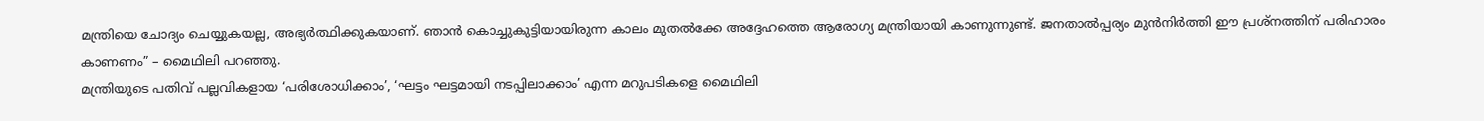മന്ത്രിയെ ചോദ്യം ചെയ്യുകയല്ല, അഭ്യർത്ഥിക്കുകയാണ്. ഞാൻ കൊച്ചുകുട്ടിയായിരുന്ന കാലം മുതൽക്കേ അദ്ദേഹത്തെ ആരോഗ്യ മന്ത്രിയായി കാണുന്നുണ്ട്. ജനതാൽപ്പര്യം മുൻനിർത്തി ഈ പ്രശ്നത്തിന് പരിഹാരം കാണണം” – മൈഥിലി പറഞ്ഞു.
മന്ത്രിയുടെ പതിവ് പല്ലവികളായ ‘പരിശോധിക്കാം’, ‘ഘട്ടം ഘട്ടമായി നടപ്പിലാക്കാം’ എന്ന മറുപടികളെ മൈഥിലി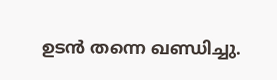ഉടൻ തന്നെ ഖണ്ഡിച്ചു.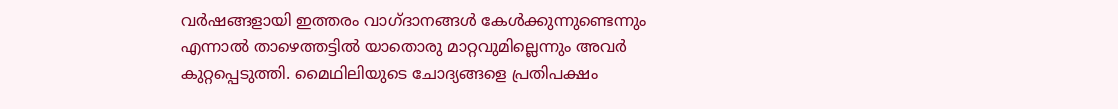വർഷങ്ങളായി ഇത്തരം വാഗ്ദാനങ്ങൾ കേൾക്കുന്നുണ്ടെന്നും എന്നാൽ താഴെത്തട്ടിൽ യാതൊരു മാറ്റവുമില്ലെന്നും അവർ കുറ്റപ്പെടുത്തി. മൈഥിലിയുടെ ചോദ്യങ്ങളെ പ്രതിപക്ഷം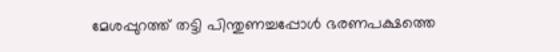മേശപ്പുറത്ത് തട്ടി പിന്തുണച്ചപ്പോൾ ഭരണപക്ഷത്തെ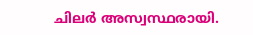ചിലർ അസ്വസ്ഥരായി.